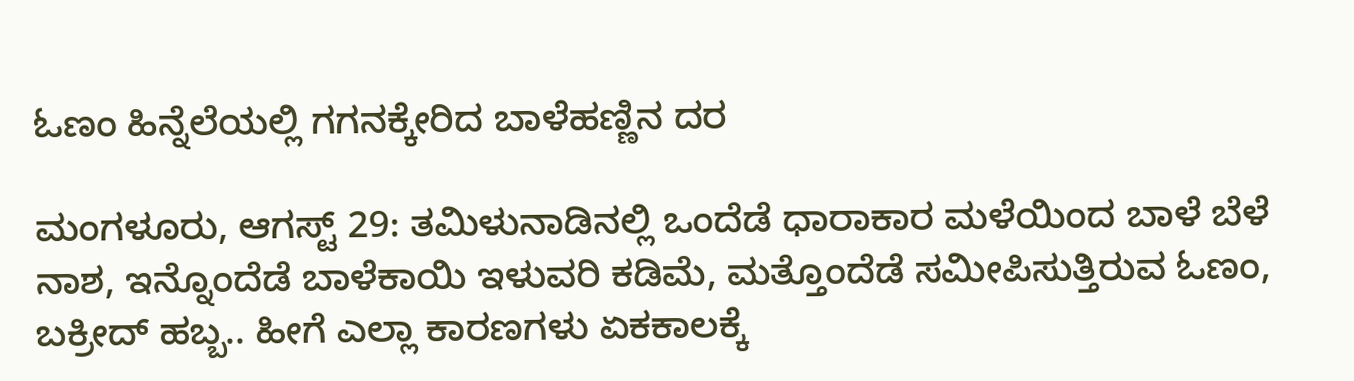ಓಣಂ ಹಿನ್ನೆಲೆಯಲ್ಲಿ ಗಗನಕ್ಕೇರಿದ ಬಾಳೆಹಣ್ಣಿನ ದರ

ಮಂಗಳೂರು, ಆಗಸ್ಟ್ 29: ತಮಿಳುನಾಡಿನಲ್ಲಿ ಒಂದೆಡೆ ಧಾರಾಕಾರ ಮಳೆಯಿಂದ ಬಾಳೆ ಬೆಳೆ ನಾಶ, ಇನ್ನೊಂದೆಡೆ ಬಾಳೆಕಾಯಿ ಇಳುವರಿ ಕಡಿಮೆ, ಮತ್ತೊಂದೆಡೆ ಸಮೀಪಿಸುತ್ತಿರುವ ಓಣಂ, ಬಕ್ರೀದ್ ಹಬ್ಬ.. ಹೀಗೆ ಎಲ್ಲಾ ಕಾರಣಗಳು ಏಕಕಾಲಕ್ಕೆ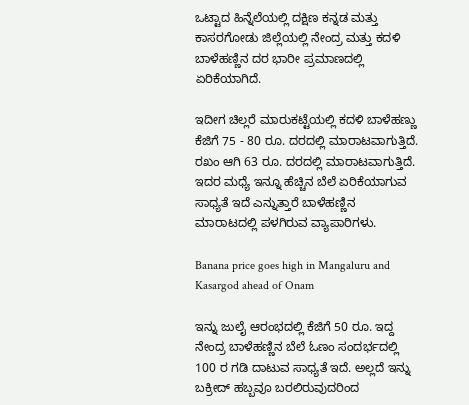ಒಟ್ಟಾದ ಹಿನ್ನೆಲೆಯಲ್ಲಿ ದಕ್ಷಿಣ ಕನ್ನಡ ಮತ್ತು ಕಾಸರಗೋಡು ಜಿಲ್ಲೆಯಲ್ಲಿ ನೇಂದ್ರ ಮತ್ತು ಕದಳಿ ಬಾಳೆಹಣ್ಣಿನ ದರ ಭಾರೀ ಪ್ರಮಾಣದಲ್ಲಿ ಏರಿಕೆಯಾಗಿದೆ.

ಇದೀಗ ಚಿಲ್ಲರೆ ಮಾರುಕಟ್ಟೆಯಲ್ಲಿ ಕದಳಿ ಬಾಳೆಹಣ್ಣು ಕೆಜಿಗೆ 75 - 80 ರೂ. ದರದಲ್ಲಿ ಮಾರಾಟವಾಗುತ್ತಿದೆ. ರಖಂ ಆಗಿ 63 ರೂ. ದರದಲ್ಲಿ ಮಾರಾಟವಾಗುತ್ತಿದೆ. ಇದರ ಮಧ್ಯೆ ಇನ್ನೂ ಹೆಚ್ಚಿನ ಬೆಲೆ ಏರಿಕೆಯಾಗುವ ಸಾಧ್ಯತೆ ಇದೆ ಎನ್ನುತ್ತಾರೆ ಬಾಳೆಹಣ್ಣಿನ ಮಾರಾಟದಲ್ಲಿ ಪಳಗಿರುವ ವ್ಯಾಪಾರಿಗಳು.

Banana price goes high in Mangaluru and Kasargod ahead of Onam

ಇನ್ನು ಜುಲೈ ಆರಂಭದಲ್ಲಿ ಕೆಜಿಗೆ 50 ರೂ. ಇದ್ದ ನೇಂದ್ರ ಬಾಳೆಹಣ್ಣಿನ ಬೆಲೆ ಓಣಂ ಸಂದರ್ಭದಲ್ಲಿ 100 ರ ಗಡಿ ದಾಟುವ ಸಾಧ್ಯತೆ ಇದೆ. ಅಲ್ಲದೆ ಇನ್ನು ಬಕ್ರೀದ್ ಹಬ್ಬವೂ ಬರಲಿರುವುದರಿಂದ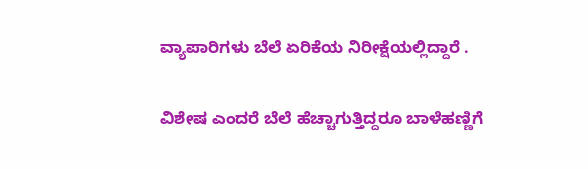ವ್ಯಾಪಾರಿಗಳು ಬೆಲೆ ಏರಿಕೆಯ ನಿರೀಕ್ಷೆಯಲ್ಲಿದ್ದಾರೆ .

ವಿಶೇಷ ಎಂದರೆ ಬೆಲೆ ಹೆಚ್ಚಾಗುತ್ತಿದ್ದರೂ ಬಾಳೆಹಣ್ಣಿಗೆ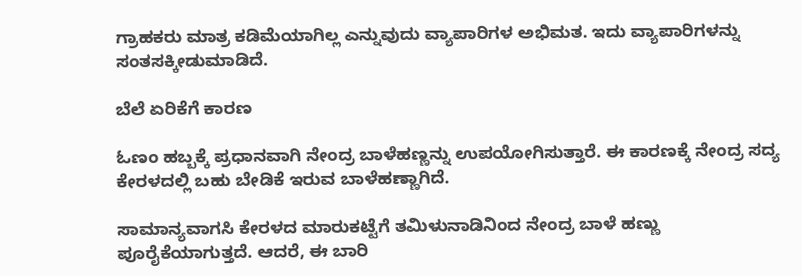ಗ್ರಾಹಕರು ಮಾತ್ರ ಕಡಿಮೆಯಾಗಿಲ್ಲ ಎನ್ನುವುದು ವ್ಯಾಪಾರಿಗಳ ಅಭಿಮತ. ಇದು ವ್ಯಾಪಾರಿಗಳನ್ನು ಸಂತಸಕ್ಕೀಡುಮಾಡಿದೆ.

ಬೆಲೆ ಏರಿಕೆಗೆ ಕಾರಣ

ಓಣಂ ಹಬ್ಬಕ್ಕೆ ಪ್ರಧಾನವಾಗಿ ನೇಂದ್ರ ಬಾಳೆಹಣ್ಣನ್ನು ಉಪಯೋಗಿಸುತ್ತಾರೆ. ಈ ಕಾರಣಕ್ಕೆ ನೇಂದ್ರ ಸದ್ಯ ಕೇರಳದಲ್ಲಿ ಬಹು ಬೇಡಿಕೆ ಇರುವ ಬಾಳೆಹಣ್ಣಾಗಿದೆ.

ಸಾಮಾನ್ಯವಾಗಸಿ ಕೇರಳದ ಮಾರುಕಟ್ಟೆಗೆ ತಮಿಳುನಾಡಿನಿಂದ ನೇಂದ್ರ ಬಾಳೆ ಹಣ್ಣು ಪೂರೈಕೆಯಾಗುತ್ತದೆ. ಆದರೆ, ಈ ಬಾರಿ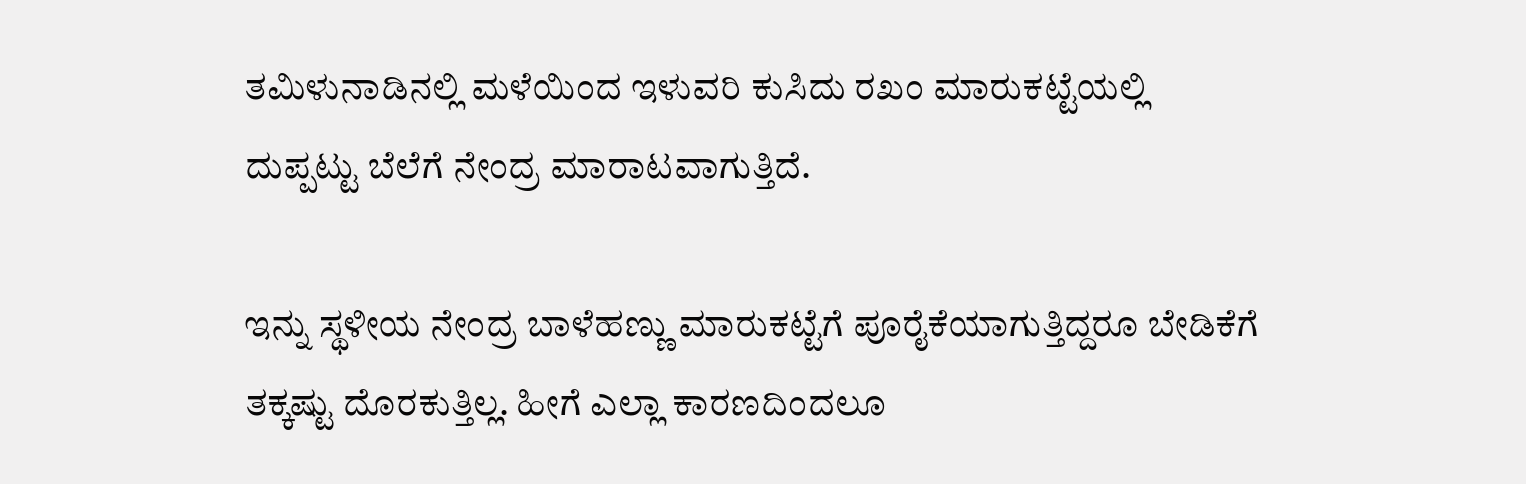ತಮಿಳುನಾಡಿನಲ್ಲಿ ಮಳೆಯಿಂದ ಇಳುವರಿ ಕುಸಿದು ರಖಂ ಮಾರುಕಟ್ಟೆಯಲ್ಲಿ ದುಪ್ಪಟ್ಟು ಬೆಲೆಗೆ ನೇಂದ್ರ ಮಾರಾಟವಾಗುತ್ತಿದೆ.

ಇನ್ನು ಸ್ಥಳೀಯ ನೇಂದ್ರ ಬಾಳೆಹಣ್ಣು ಮಾರುಕಟ್ಟೆಗೆ ಪೂರೈಕೆಯಾಗುತ್ತಿದ್ದರೂ ಬೇಡಿಕೆಗೆ ತಕ್ಕಷ್ಟು ದೊರಕುತ್ತಿಲ್ಲ. ಹೀಗೆ ಎಲ್ಲಾ ಕಾರಣದಿಂದಲೂ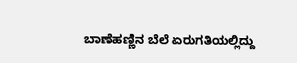ಬಾಣೆಹಣ್ಣಿನ ಬೆಲೆ ಏರುಗತಿಯಲ್ಲಿದ್ದು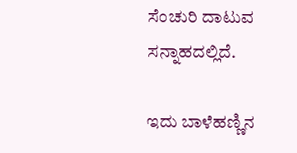ಸೆಂಚುರಿ ದಾಟುವ ಸನ್ನಾಹದಲ್ಲಿದೆ.

ಇದು ಬಾಳೆಹಣ್ಣಿನ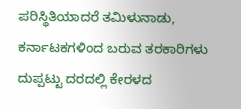ಪರಿಸ್ಥಿತಿಯಾದರೆ ತಮಿಳುನಾಡು, ಕರ್ನಾಟಕಗಳಿಂದ ಬರುವ ತರಕಾರಿಗಳು ದುಪ್ಪಟ್ಟು ದರದಲ್ಲಿ ಕೇರಳದ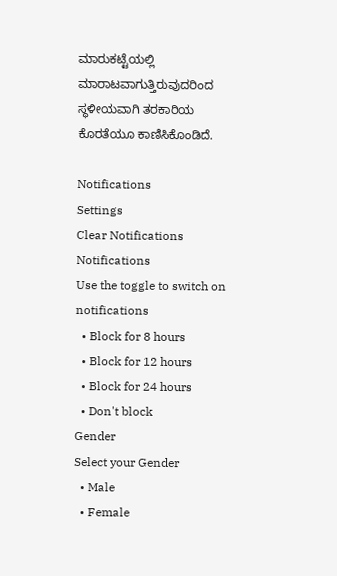ಮಾರುಕಟ್ಟೆಯಲ್ಲಿ ಮಾರಾಟವಾಗುತ್ತಿರುವುದರಿಂದ ಸ್ಥಳೀಯವಾಗಿ ತರಕಾರಿಯ ಕೊರತೆಯೂ ಕಾಣಿಸಿಕೊಂಡಿದೆ.

Notifications
Settings
Clear Notifications
Notifications
Use the toggle to switch on notifications
  • Block for 8 hours
  • Block for 12 hours
  • Block for 24 hours
  • Don't block
Gender
Select your Gender
  • Male
  • Female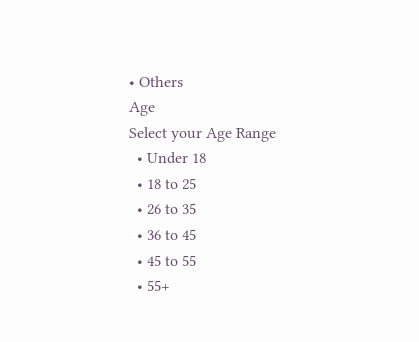• Others
Age
Select your Age Range
  • Under 18
  • 18 to 25
  • 26 to 35
  • 36 to 45
  • 45 to 55
  • 55+